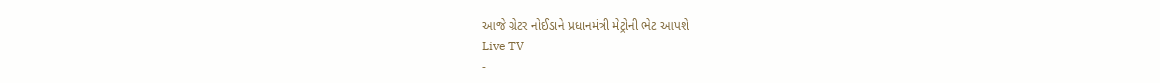આજે ગ્રેટર નોઈડાને પ્રધાનમંત્રી મેટ્રોની ભેટ આપશે
Live TV
-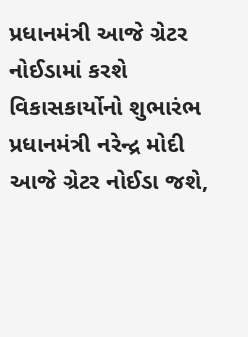પ્રધાનમંત્રી આજે ગ્રેટર નોઈડામાં કરશે વિકાસકાર્યોનો શુભારંભ
પ્રધાનમંત્રી નરેન્દ્ર મોદી આજે ગ્રેટર નોઈડા જશે,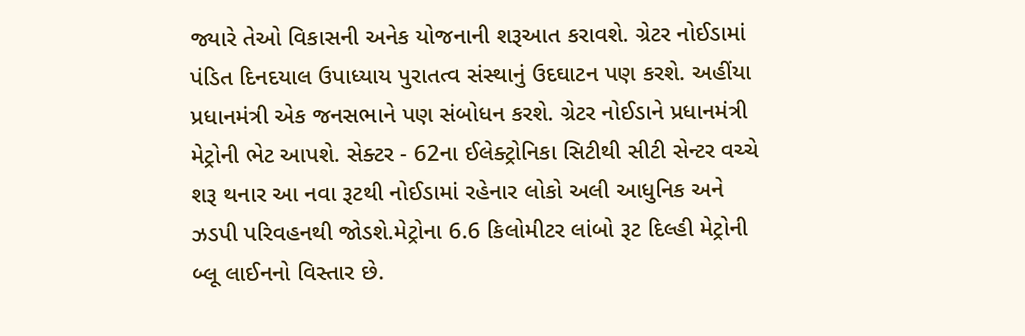જ્યારે તેઓ વિકાસની અનેક યોજનાની શરૂઆત કરાવશે. ગ્રેટર નોઈડામાં પંડિત દિનદયાલ ઉપાધ્યાય પુરાતત્વ સંસ્થાનું ઉદઘાટન પણ કરશે. અહીંયા પ્રધાનમંત્રી એક જનસભાને પણ સંબોધન કરશે. ગ્રેટર નોઈડાને પ્રધાનમંત્રી મેટ્રોની ભેટ આપશે. સેક્ટર - 62ના ઈલેક્ટ્રોનિકા સિટીથી સીટી સેન્ટર વચ્ચે શરૂ થનાર આ નવા રૂટથી નોઈડામાં રહેનાર લોકો અલી આધુનિક અને ઝડપી પરિવહનથી જોડશે.મેટ્રોના 6.6 કિલોમીટર લાંબો રૂટ દિલ્હી મેટ્રોની બ્લૂ લાઈનનો વિસ્તાર છે.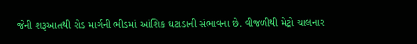જેની શરૂઆતથી રોડ માર્ગની ભીડમાં આંશિક ઘટાડાની સંભાવના છે. વીજળીથી મેટ્રો ચાલનાર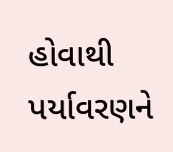હોવાથી પર્યાવરણને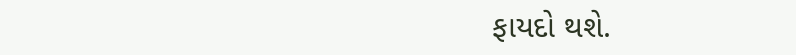ફાયદો થશે.